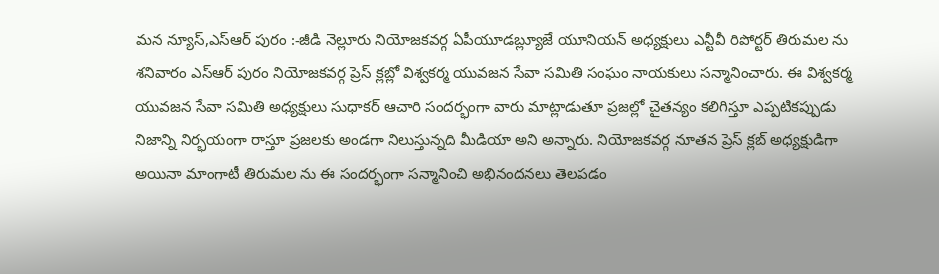మన న్యూస్,ఎస్ఆర్ పురం :-జీడి నెల్లూరు నియోజకవర్గ ఏపీయూడబ్ల్యూజే యూనియన్ అధ్యక్షులు ఎన్టీవీ రిపోర్టర్ తిరుమల ను శనివారం ఎస్ఆర్ పురం నియోజకవర్గ ప్రెస్ క్లబ్లో విశ్వకర్మ యువజన సేవా సమితి సంఘం నాయకులు సన్మానించారు. ఈ విశ్వకర్మ యువజన సేవా సమితి అధ్యక్షులు సుధాకర్ ఆచారి సందర్భంగా వారు మాట్లాడుతూ ప్రజల్లో చైతన్యం కలిగిస్తూ ఎప్పటికప్పుడు నిజాన్ని నిర్భయంగా రాస్తూ ప్రజలకు అండగా నిలుస్తున్నది మీడియా అని అన్నారు. నియోజకవర్గ నూతన ప్రెస్ క్లబ్ అధ్యక్షుడిగా అయినా మాంగాటీ తిరుమల ను ఈ సందర్భంగా సన్మానించి అభినందనలు తెలపడం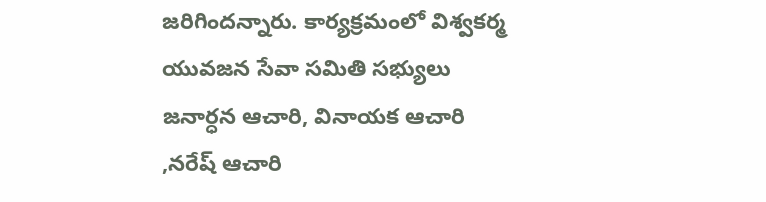జరిగిందన్నారు. కార్యక్రమంలో విశ్వకర్మ యువజన సేవా సమితి సభ్యులు జనార్ధన ఆచారి, వినాయక ఆచారి ,నరేష్ ఆచారి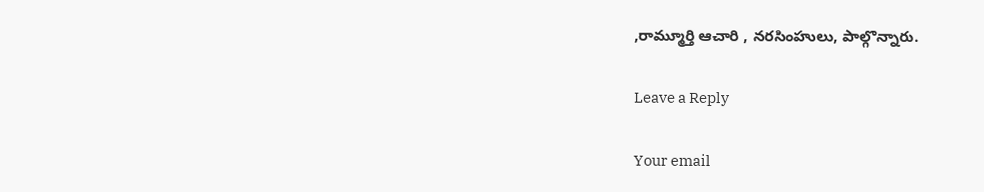,రామ్మూర్తి ఆచారి , నరసింహులు, పాల్గొన్నారు.

Leave a Reply

Your email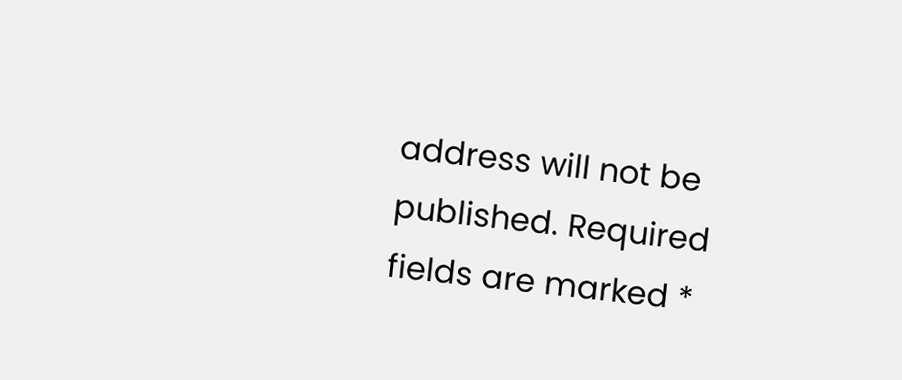address will not be published. Required fields are marked *